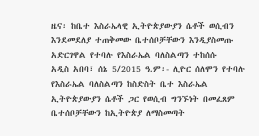ዜና፡ ከቤተ እስራኤላዊ ኢትዮጵያውያን ሴቶች ወሲብን እንደመደለያ ተጠቅመው ቤተሰቦቻቸውን እንዲያስመጡ አድርገዋል የተባሉ የእስራኤል ባለስልጣን ተከሰሱ
አዲስ አበባ፣ ሰኔ 5/2015 ዓ.ም፡- ሊዮር ሰለሞን የተባሉ የእስራኤል ባለስልጣን ከስድስት ቤተ እስራኤል ኢትዮጵያውያን ሴቶች ጋር የወሲብ ግንኙነት በመፈጸም ቤተሰቦቻቸውን ከኢትዮጵያ ለማስመጣት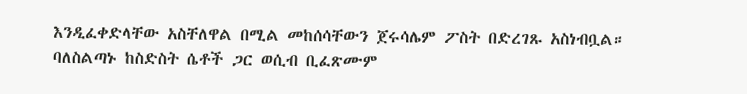እንዲፈቀድላቸው አስቸለዋል በሚል መከሰሳቸውን ጀሩሳሌም ፖስት በድረገጹ አስነብቧል። ባለስልጣኑ ከስድስት ሴቶች ጋር ወሲብ ቢፈጽሙም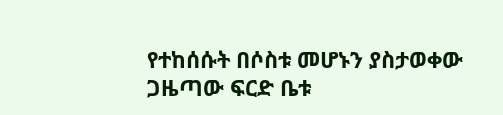የተከሰሱት በሶስቱ መሆኑን ያስታወቀው ጋዜጣው ፍርድ ቤቱ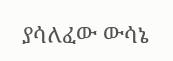ያሳለፈው ውሳኔ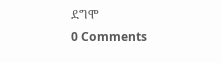ደግሞ
0 Comments